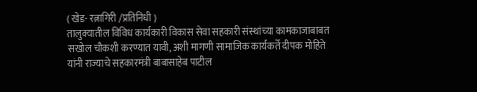( खेड- रत्नागिरी /प्रतिनिधी )
तालुक्यातील विविध कार्यकारी विकास सेवा सहकारी संस्थांच्या कामकाजाबाबत सखोल चौकशी करण्यात यावी, अशी मागणी सामाजिक कार्यकर्ते दीपक मोहिते यांनी राज्याचे सहकारमंत्री बाबासाहेब पाटील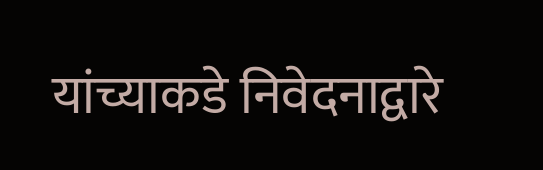यांच्याकडे निवेदनाद्वारे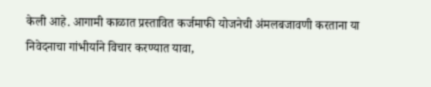केली आहे. आगामी काळात प्रस्तावित कर्जमाफी योजनेची अंमलबजावणी करताना या निवेदनाचा गांभीर्याने विचार करण्यात यावा,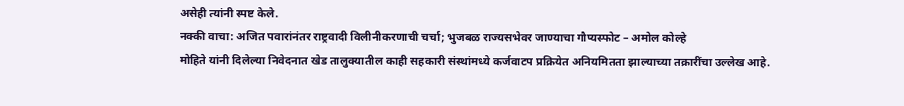असेही त्यांनी स्पष्ट केले.
नक्की वाचा: अजित पवारांनंतर राष्ट्रवादी विलीनीकरणाची चर्चा; भुजबळ राज्यसभेवर जाण्याचा गौप्यस्फोट – अमोल कोल्हे
मोहिते यांनी दिलेल्या निवेदनात खेड तालुक्यातील काही सहकारी संस्थांमध्ये कर्जवाटप प्रक्रियेत अनियमितता झाल्याच्या तक्रारींचा उल्लेख आहे.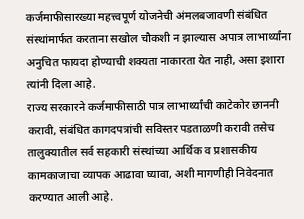कर्जमाफीसारख्या महत्त्वपूर्ण योजनेची अंमलबजावणी संबंधित संस्थांमार्फत करताना सखोल चौकशी न झाल्यास अपात्र लाभार्थ्यांना अनुचित फायदा होण्याची शक्यता नाकारता येत नाही, असा इशारा त्यांनी दिला आहे.
राज्य सरकारने कर्जमाफीसाठी पात्र लाभार्थ्यांची काटेकोर छाननी करावी, संबंधित कागदपत्रांची सविस्तर पडताळणी करावी तसेच तालुक्यातील सर्व सहकारी संस्थांच्या आर्थिक व प्रशासकीय कामकाजाचा व्यापक आढावा घ्यावा, अशी मागणीही निवेदनात करण्यात आली आहे.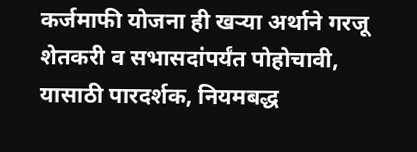कर्जमाफी योजना ही खऱ्या अर्थाने गरजू शेतकरी व सभासदांपर्यंत पोहोचावी, यासाठी पारदर्शक, नियमबद्ध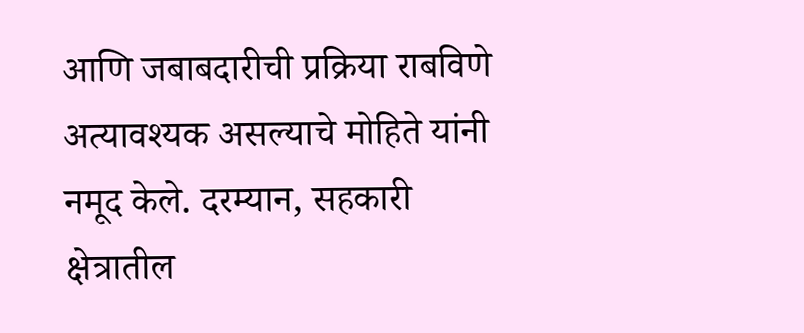आणि जबाबदारीची प्रक्रिया राबविणे अत्यावश्यक असल्याचे मोहिते यांनी नमूद केले. दरम्यान, सहकारी क्षेत्रातील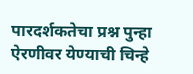पारदर्शकतेचा प्रश्न पुन्हा ऐरणीवर येण्याची चिन्हे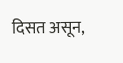दिसत असून,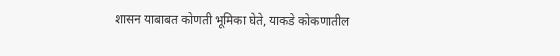शासन याबाबत कोणती भूमिका घेते, याकडे कोकणातील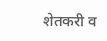शेतकरी व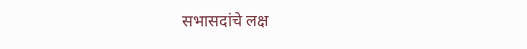सभासदांचे लक्ष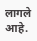लागले आहे.